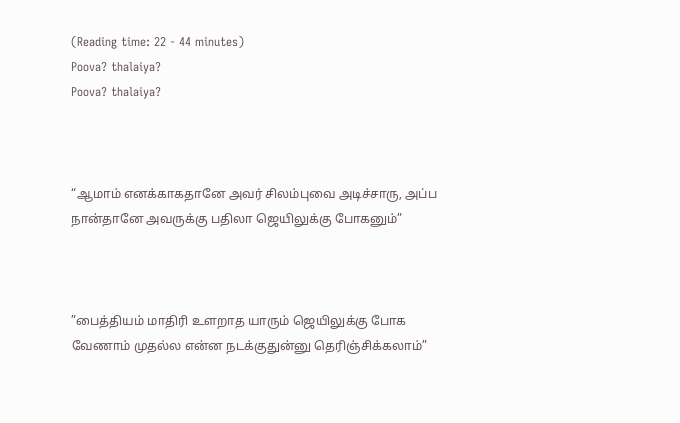(Reading time: 22 - 44 minutes)
Poova? thalaiya?
Poova? thalaiya?



“ஆமாம் எனக்காகதானே அவர் சிலம்புவை அடிச்சாரு, அப்ப நான்தானே அவருக்கு பதிலா ஜெயிலுக்கு போகனும்”



”பைத்தியம் மாதிரி உளறாத யாரும் ஜெயிலுக்கு போக வேணாம் முதல்ல என்ன நடக்குதுன்னு தெரிஞ்சிக்கலாம்”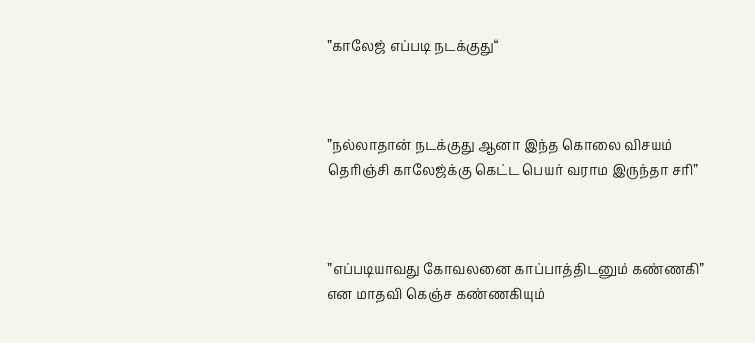”காலேஜ் எப்படி நடக்குது“



”நல்லாதான் நடக்குது ஆனா இந்த கொலை விசயம் தெரிஞ்சி காலேஜ்க்கு கெட்ட பெயர் வராம இருந்தா சரி”



”எப்படியாவது கோவலனை காப்பாத்திடனும் கண்ணகி” என மாதவி கெஞ்ச கண்ணகியும்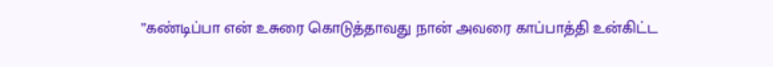”கண்டிப்பா என் உசுரை கொடுத்தாவது நான் அவரை காப்பாத்தி உன்கிட்ட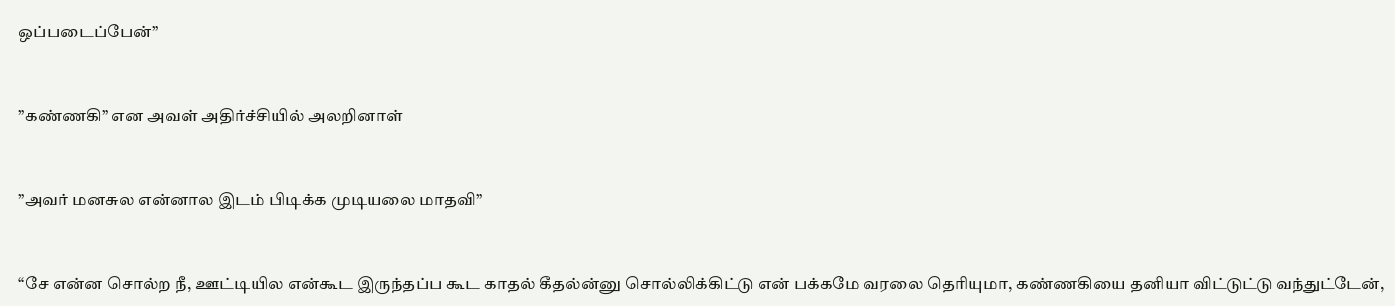ஒப்படைப்பேன்”



”கண்ணகி” என அவள் அதிர்ச்சியில் அலறினாள்



”அவர் மனசுல என்னால இடம் பிடிக்க முடியலை மாதவி”



“சே என்ன சொல்ற நீ, ஊட்டியில என்கூட இருந்தப்ப கூட காதல் கீதல்ன்னு சொல்லிக்கிட்டு என் பக்கமே வரலை தெரியுமா, கண்ணகியை தனியா விட்டுட்டு வந்துட்டேன்,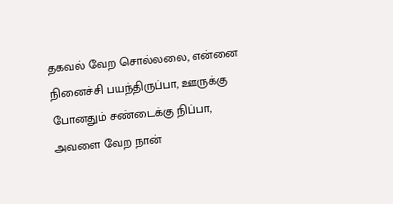தகவல் வேற சொல்லலை, என்னை நினைச்சி பயந்திருப்பா, ஊருக்கு போனதும் சண்டைக்கு நிப்பா, அவளை வேற நான்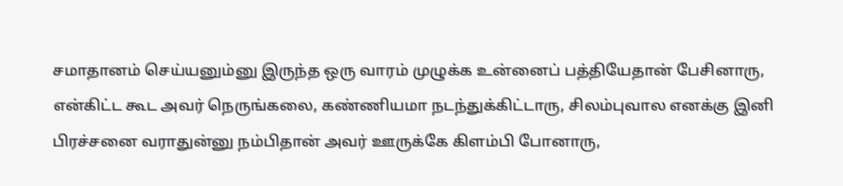சமாதானம் செய்யனும்னு இருந்த ஒரு வாரம் முழுக்க உன்னைப் பத்தியேதான் பேசினாரு, என்கிட்ட கூட அவர் நெருங்கலை, கண்ணியமா நடந்துக்கிட்டாரு, சிலம்புவால எனக்கு இனி பிரச்சனை வராதுன்னு நம்பிதான் அவர் ஊருக்கே கிளம்பி போனாரு,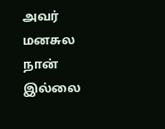அவர் மனசுல நான் இல்லை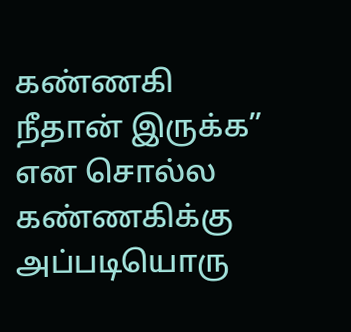கண்ணகி நீதான் இருக்க” என சொல்ல கண்ணகிக்கு அப்படியொரு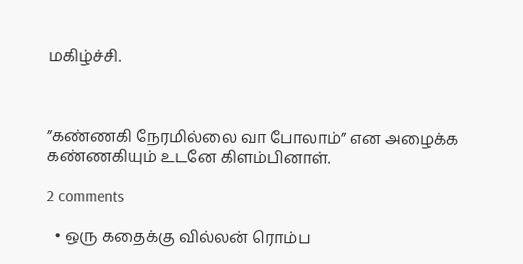மகிழ்ச்சி.



”கண்ணகி நேரமில்லை வா போலாம்” என அழைக்க கண்ணகியும் உடனே கிளம்பினாள்.

2 comments

  • ஒரு கதைக்கு வில்லன் ரொம்ப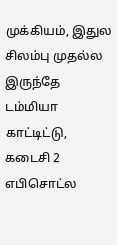முக்கியம், இதுல சிலம்பு முதல்ல இருந்தே டம்மியா காட்டிட்டு, கடைசி 2 எபிசொட்ல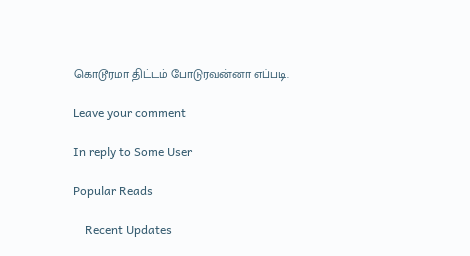கொடூரமா திட்டம் போடுரவன்னா எப்படி.

Leave your comment

In reply to Some User

Popular Reads

    Recent Updates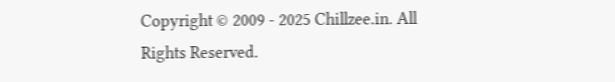Copyright © 2009 - 2025 Chillzee.in. All Rights Reserved.